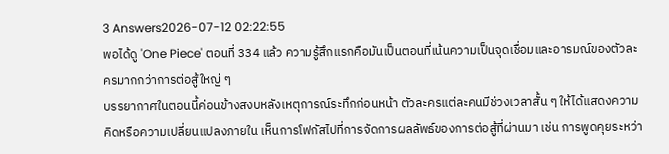3 Answers2026-07-12 02:22:55
พอได้ดู 'One Piece' ตอนที่ 334 แล้ว ความรู้สึกแรกคือมันเป็นตอนที่เน้นความเป็นจุดเชื่อมและอารมณ์ของตัวละครมากกว่าการต่อสู้ใหญ่ ๆ
บรรยากาศในตอนนี้ค่อนข้างสงบหลังเหตุการณ์ระทึกก่อนหน้า ตัวละครแต่ละคนมีช่วงเวลาสั้น ๆ ให้ได้แสดงความคิดหรือความเปลี่ยนแปลงภายใน เห็นการโฟกัสไปที่การจัดการผลลัพธ์ของการต่อสู้ที่ผ่านมา เช่น การพูดคุยระหว่า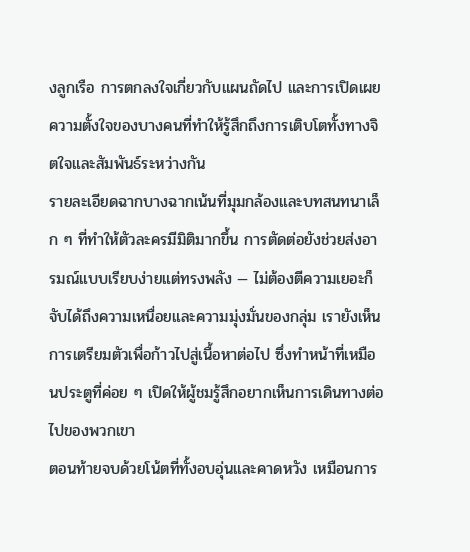งลูกเรือ การตกลงใจเกี่ยวกับแผนถัดไป และการเปิดเผยความตั้งใจของบางคนที่ทำให้รู้สึกถึงการเติบโตทั้งทางจิตใจและสัมพันธ์ระหว่างกัน
รายละเอียดฉากบางฉากเน้นที่มุมกล้องและบทสนทนาเล็ก ๆ ที่ทำให้ตัวละครมีมิติมากขึ้น การตัดต่อยังช่วยส่งอารมณ์แบบเรียบง่ายแต่ทรงพลัง — ไม่ต้องตีความเยอะก็จับได้ถึงความเหนื่อยและความมุ่งมั่นของกลุ่ม เรายังเห็นการเตรียมตัวเพื่อก้าวไปสู่เนื้อหาต่อไป ซึ่งทำหน้าที่เหมือนประตูที่ค่อย ๆ เปิดให้ผู้ชมรู้สึกอยากเห็นการเดินทางต่อไปของพวกเขา
ตอนท้ายจบด้วยโน้ตที่ทั้งอบอุ่นและคาดหวัง เหมือนการ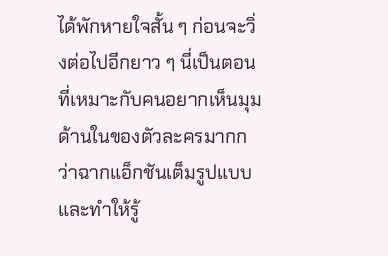ได้พักหายใจสั้น ๆ ก่อนจะวิ่งต่อไปอีกยาว ๆ นี่เป็นตอนที่เหมาะกับคนอยากเห็นมุมด้านในของตัวละครมากกว่าฉากแอ็กชันเต็มรูปแบบ และทำให้รู้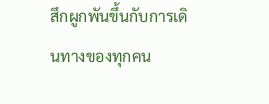สึกผูกพันขึ้นกับการเดินทางของทุกคน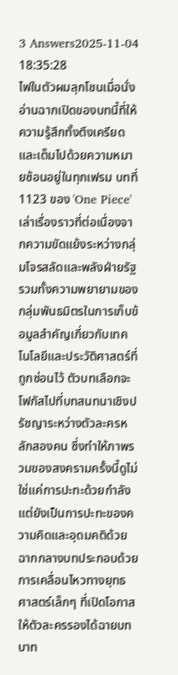3 Answers2025-11-04 18:35:28
ไฟในตัวผมลุกโชนเมื่อนั่งอ่านฉากเปิดของบทนี้ที่ให้ความรู้สึกทั้งตึงเครียดและเต็มไปด้วยความหมายซ้อนอยู่ในทุกเฟรม บทที่ 1123 ของ 'One Piece' เล่าเรื่องราวที่ต่อเนื่องจากความขัดแย้งระหว่างกลุ่มโจรสลัดและพลังฝ่ายรัฐ รวมทั้งความพยายามของกลุ่มพันธมิตรในการเก็บข้อมูลสำคัญเกี่ยวกับเทคโนโลยีและประวัติศาสตร์ที่ถูกซ่อนไว้ ตัวบทเลือกจะโฟกัสไปที่บทสนทนาเชิงปรัชญาระหว่างตัวละครหลักสองคน ซึ่งทำให้ภาพรวมของสงครามครั้งนี้ดูไม่ใช่แค่การปะทะด้วยกำลัง แต่ยังเป็นการปะทะของความคิดและอุดมคติด้วย
ฉากกลางบทประกอบด้วยการเคลื่อนไหวทางยุทธศาสตร์เล็กๆ ที่เปิดโอกาสให้ตัวละครรองได้ฉายบทบาท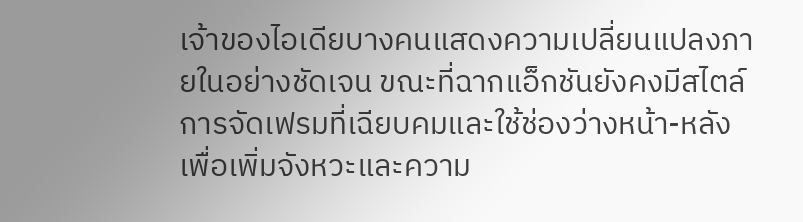เจ้าของไอเดียบางคนแสดงความเปลี่ยนแปลงภายในอย่างชัดเจน ขณะที่ฉากแอ็กชันยังคงมีสไตล์การจัดเฟรมที่เฉียบคมและใช้ช่องว่างหน้า-หลังเพื่อเพิ่มจังหวะและความ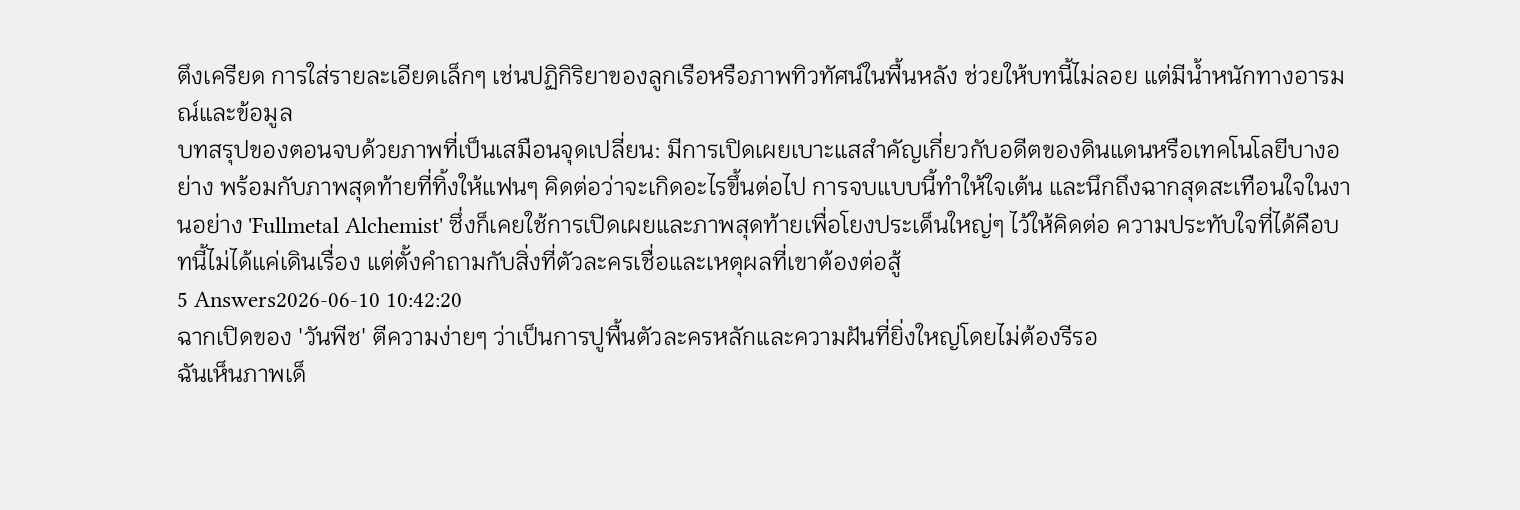ตึงเครียด การใส่รายละเอียดเล็กๆ เช่นปฏิกิริยาของลูกเรือหรือภาพทิวทัศน์ในพื้นหลัง ช่วยให้บทนี้ไม่ลอย แต่มีน้ำหนักทางอารมณ์และข้อมูล
บทสรุปของตอนจบด้วยภาพที่เป็นเสมือนจุดเปลี่ยน: มีการเปิดเผยเบาะแสสำคัญเกี่ยวกับอดีตของดินแดนหรือเทคโนโลยีบางอย่าง พร้อมกับภาพสุดท้ายที่ทิ้งให้แฟนๆ คิดต่อว่าจะเกิดอะไรขึ้นต่อไป การจบแบบนี้ทำให้ใจเต้น และนึกถึงฉากสุดสะเทือนใจในงานอย่าง 'Fullmetal Alchemist' ซึ่งก็เคยใช้การเปิดเผยและภาพสุดท้ายเพื่อโยงประเด็นใหญ่ๆ ไว้ให้คิดต่อ ความประทับใจที่ได้คือบทนี้ไม่ได้แค่เดินเรื่อง แต่ตั้งคำถามกับสิ่งที่ตัวละครเชื่อและเหตุผลที่เขาต้องต่อสู้
5 Answers2026-06-10 10:42:20
ฉากเปิดของ 'วันพีช' ตีความง่ายๆ ว่าเป็นการปูพื้นตัวละครหลักและความฝันที่ยิ่งใหญ่โดยไม่ต้องรีรอ
ฉันเห็นภาพเด็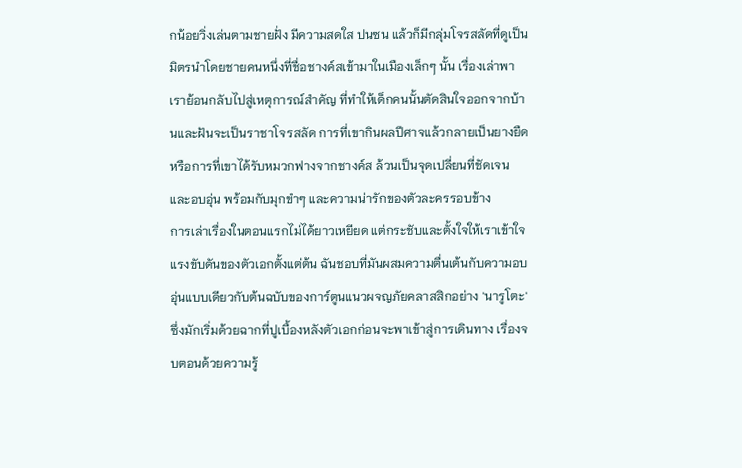กน้อยวิ่งเล่นตามชายฝั่ง มีความสดใส ปนซน แล้วก็มีกลุ่มโจรสลัดที่ดูเป็นมิตรนำโดยชายคนหนึ่งที่ชื่อชางค์สเข้ามาในเมืองเล็กๆ นั้น เรื่องเล่าพาเราย้อนกลับไปสู่เหตุการณ์สำคัญ ที่ทำให้เด็กคนนั้นตัดสินใจออกจากบ้านและฝันจะเป็นราชาโจรสลัด การที่เขากินผลปีศาจแล้วกลายเป็นยางยืด หรือการที่เขาได้รับหมวกฟางจากชางค์ส ล้วนเป็นจุดเปลี่ยนที่ชัดเจนและอบอุ่น พร้อมกับมุกขำๆ และความน่ารักของตัวละครรอบข้าง
การเล่าเรื่องในตอนแรกไม่ได้ยาวเหยียด แต่กระชับและตั้งใจให้เราเข้าใจแรงขับดันของตัวเอกตั้งแต่ต้น ฉันชอบที่มันผสมความตื่นเต้นกับความอบอุ่นแบบเดียวกับต้นฉบับของการ์ตูนแนวผจญภัยคลาสสิกอย่าง 'นารูโตะ' ซึ่งมักเริ่มด้วยฉากที่ปูเบื้องหลังตัวเอกก่อนจะพาเข้าสู่การเดินทาง เรื่องจบตอนด้วยความรู้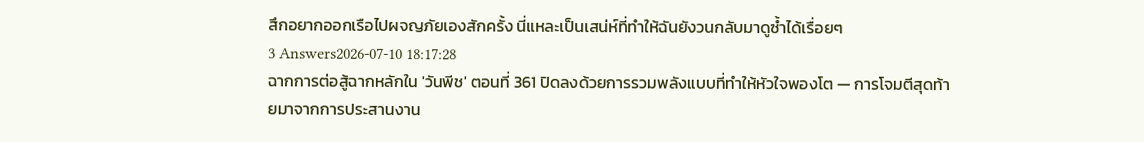สึกอยากออกเรือไปผจญภัยเองสักครั้ง นี่แหละเป็นเสน่ห์ที่ทำให้ฉันยังวนกลับมาดูซ้ำได้เรื่อยๆ
3 Answers2026-07-10 18:17:28
ฉากการต่อสู้ฉากหลักใน 'วันพีช' ตอนที่ 361 ปิดลงด้วยการรวมพลังแบบที่ทำให้หัวใจพองโต — การโจมตีสุดท้ายมาจากการประสานงาน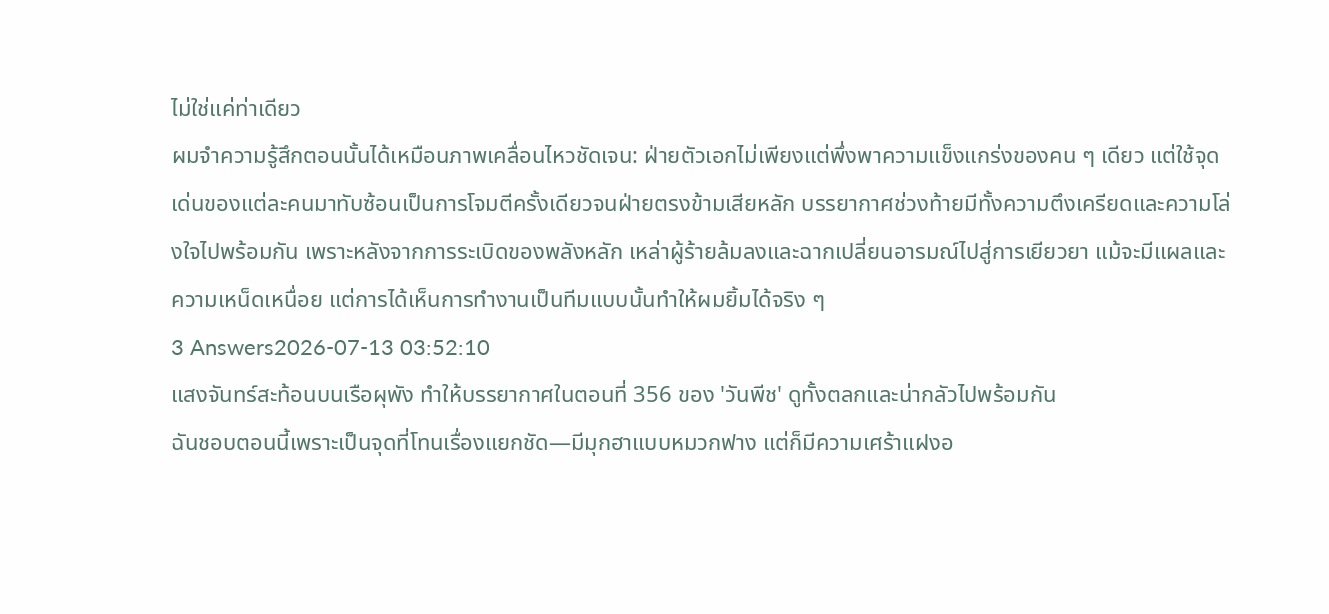ไม่ใช่แค่ท่าเดียว
ผมจำความรู้สึกตอนนั้นได้เหมือนภาพเคลื่อนไหวชัดเจน: ฝ่ายตัวเอกไม่เพียงแต่พึ่งพาความแข็งแกร่งของคน ๆ เดียว แต่ใช้จุดเด่นของแต่ละคนมาทับซ้อนเป็นการโจมตีครั้งเดียวจนฝ่ายตรงข้ามเสียหลัก บรรยากาศช่วงท้ายมีทั้งความตึงเครียดและความโล่งใจไปพร้อมกัน เพราะหลังจากการระเบิดของพลังหลัก เหล่าผู้ร้ายล้มลงและฉากเปลี่ยนอารมณ์ไปสู่การเยียวยา แม้จะมีแผลและความเหน็ดเหนื่อย แต่การได้เห็นการทำงานเป็นทีมแบบนั้นทำให้ผมยิ้มได้จริง ๆ
3 Answers2026-07-13 03:52:10
แสงจันทร์สะท้อนบนเรือผุพัง ทำให้บรรยากาศในตอนที่ 356 ของ 'วันพีช' ดูทั้งตลกและน่ากลัวไปพร้อมกัน
ฉันชอบตอนนี้เพราะเป็นจุดที่โทนเรื่องแยกชัด—มีมุกฮาแบบหมวกฟาง แต่ก็มีความเศร้าแฝงอ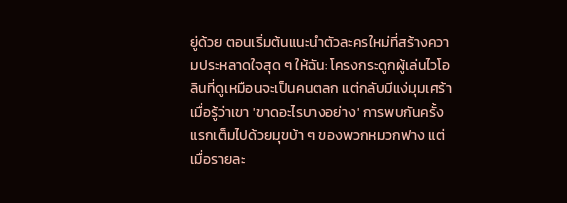ยู่ด้วย ตอนเริ่มต้นแนะนำตัวละครใหม่ที่สร้างความประหลาดใจสุด ๆ ให้ฉัน: โครงกระดูกผู้เล่นไวโอลินที่ดูเหมือนจะเป็นคนตลก แต่กลับมีแง่มุมเศร้าเมื่อรู้ว่าเขา 'ขาดอะไรบางอย่าง' การพบกันครั้งแรกเต็มไปด้วยมุขบ้า ๆ ของพวกหมวกฟาง แต่เมื่อรายละ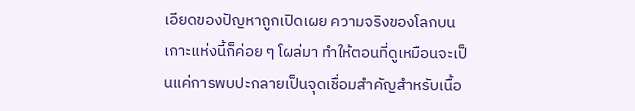เอียดของปัญหาถูกเปิดเผย ความจริงของโลกบนเกาะแห่งนี้ก็ค่อย ๆ โผล่มา ทำให้ตอนที่ดูเหมือนจะเป็นแค่การพบปะกลายเป็นจุดเชื่อมสำคัญสำหรับเนื้อ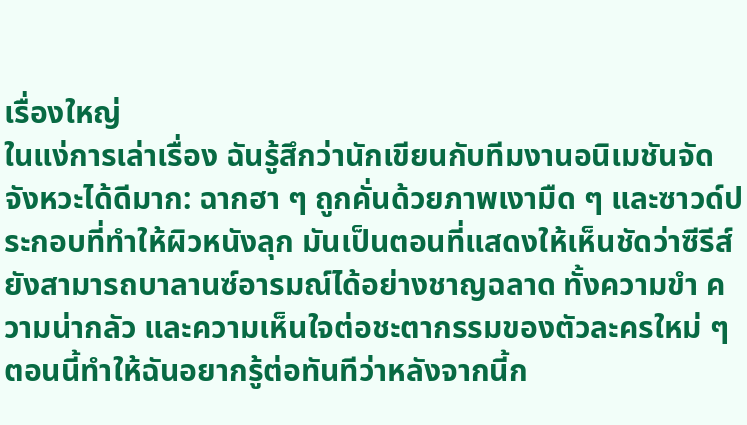เรื่องใหญ่
ในแง่การเล่าเรื่อง ฉันรู้สึกว่านักเขียนกับทีมงานอนิเมชันจัดจังหวะได้ดีมาก: ฉากฮา ๆ ถูกคั่นด้วยภาพเงามืด ๆ และซาวด์ประกอบที่ทำให้ผิวหนังลุก มันเป็นตอนที่แสดงให้เห็นชัดว่าซีรีส์ยังสามารถบาลานซ์อารมณ์ได้อย่างชาญฉลาด ทั้งความขำ ความน่ากลัว และความเห็นใจต่อชะตากรรมของตัวละครใหม่ ๆ ตอนนี้ทำให้ฉันอยากรู้ต่อทันทีว่าหลังจากนี้ก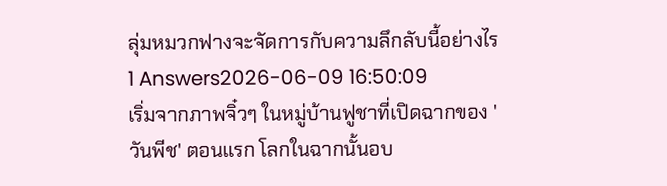ลุ่มหมวกฟางจะจัดการกับความลึกลับนี้อย่างไร
1 Answers2026-06-09 16:50:09
เริ่มจากภาพจิ๋วๆ ในหมู่บ้านฟูชาที่เปิดฉากของ 'วันพีช' ตอนแรก โลกในฉากนั้นอบ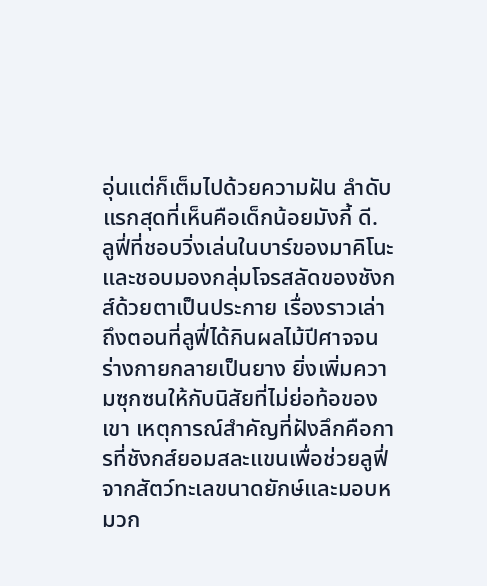อุ่นแต่ก็เต็มไปด้วยความฝัน ลำดับแรกสุดที่เห็นคือเด็กน้อยมังกี้ ดี. ลูฟี่ที่ชอบวิ่งเล่นในบาร์ของมาคิโนะและชอบมองกลุ่มโจรสลัดของชังกส์ด้วยตาเป็นประกาย เรื่องราวเล่าถึงตอนที่ลูฟี่ได้กินผลไม้ปีศาจจนร่างกายกลายเป็นยาง ยิ่งเพิ่มความซุกซนให้กับนิสัยที่ไม่ย่อท้อของเขา เหตุการณ์สำคัญที่ฝังลึกคือการที่ชังกส์ยอมสละแขนเพื่อช่วยลูฟี่จากสัตว์ทะเลขนาดยักษ์และมอบหมวก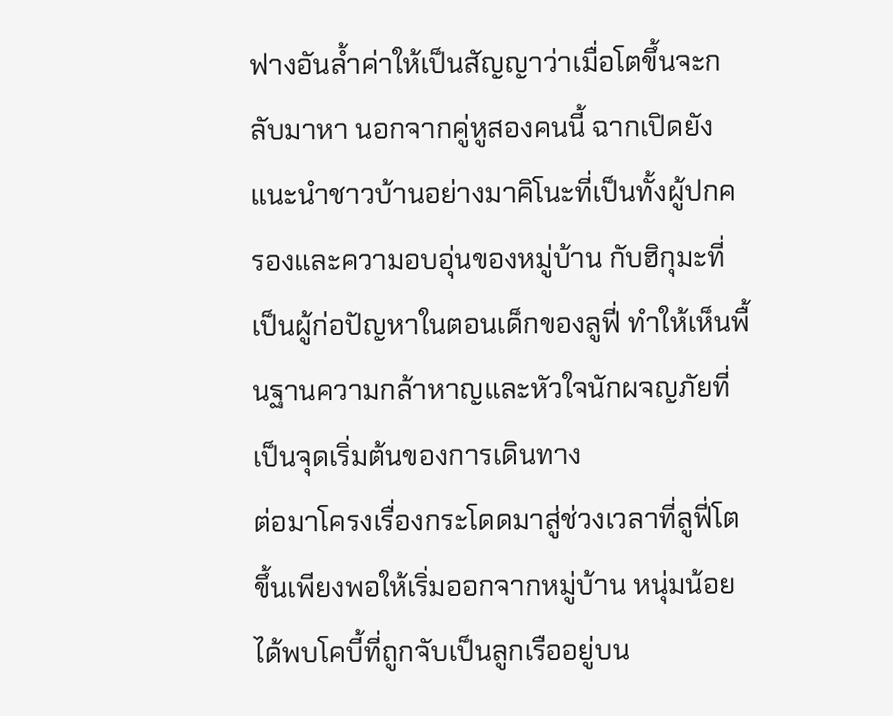ฟางอันล้ำค่าให้เป็นสัญญาว่าเมื่อโตขึ้นจะกลับมาหา นอกจากคู่หูสองคนนี้ ฉากเปิดยังแนะนำชาวบ้านอย่างมาคิโนะที่เป็นทั้งผู้ปกครองและความอบอุ่นของหมู่บ้าน กับฮิกุมะที่เป็นผู้ก่อปัญหาในตอนเด็กของลูฟี่ ทำให้เห็นพื้นฐานความกล้าหาญและหัวใจนักผจญภัยที่เป็นจุดเริ่มต้นของการเดินทาง
ต่อมาโครงเรื่องกระโดดมาสู่ช่วงเวลาที่ลูฟี่โตขึ้นเพียงพอให้เริ่มออกจากหมู่บ้าน หนุ่มน้อยได้พบโคบี้ที่ถูกจับเป็นลูกเรืออยู่บน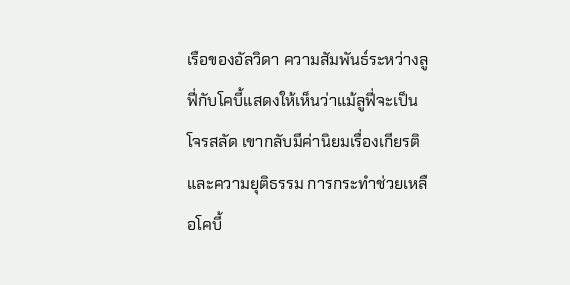เรือของอัลวิดา ความสัมพันธ์ระหว่างลูฟี่กับโคบี้แสดงให้เห็นว่าแม้ลูฟี่จะเป็นโจรสลัด เขากลับมีค่านิยมเรื่องเกียรติและความยุติธรรม การกระทำช่วยเหลือโคบี้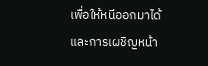เพื่อให้หนีออกมาได้และการเผชิญหน้า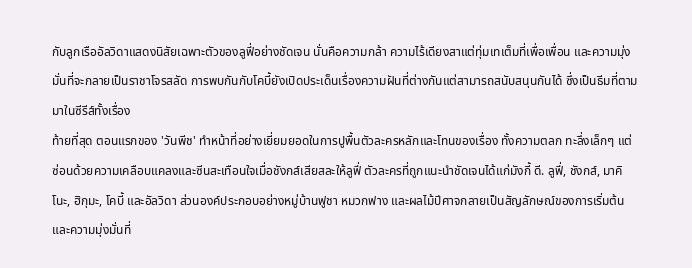กับลูกเรืออัลวิดาแสดงนิสัยเฉพาะตัวของลูฟี่อย่างชัดเจน นั่นคือความกล้า ความไร้เดียงสาแต่ทุ่มเทเต็มที่เพื่อเพื่อน และความมุ่งมั่นที่จะกลายเป็นราชาโจรสลัด การพบกันกับโคบี้ยังเปิดประเด็นเรื่องความฝันที่ต่างกันแต่สามารถสนับสนุนกันได้ ซึ่งเป็นธีมที่ตามมาในซีรีส์ทั้งเรื่อง
ท้ายที่สุด ตอนแรกของ 'วันพีช' ทำหน้าที่อย่างเยี่ยมยอดในการปูพื้นตัวละครหลักและโทนของเรื่อง ทั้งความตลก ทะลึ่งเล็กๆ แต่ซ่อนด้วยความเคลือบแคลงและซีนสะเทือนใจเมื่อชังกส์เสียสละให้ลูฟี่ ตัวละครที่ถูกแนะนำชัดเจนได้แก่มังกี้ ดี. ลูฟี่, ชังกส์, มาคิโนะ, ฮิกุมะ, โคบี้ และอัลวิดา ส่วนองค์ประกอบอย่างหมู่บ้านฟูชา หมวกฟาง และผลไม้ปีศาจกลายเป็นสัญลักษณ์ของการเริ่มต้นและความมุ่งมั่นที่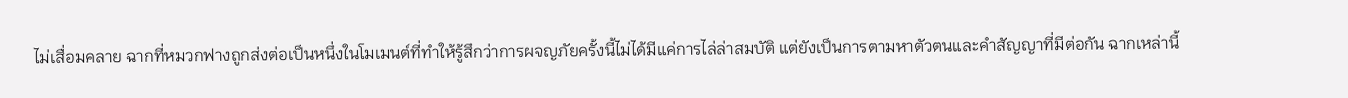ไม่เสื่อมคลาย ฉากที่หมวกฟางถูกส่งต่อเป็นหนึ่งในโมเมนต์ที่ทำให้รู้สึกว่าการผจญภัยครั้งนี้ไม่ได้มีแค่การไล่ล่าสมบัติ แต่ยังเป็นการตามหาตัวตนและคำสัญญาที่มีต่อกัน ฉากเหล่านี้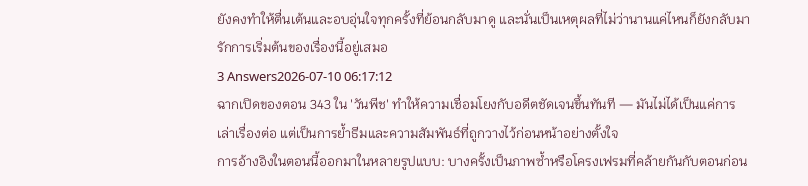ยังคงทำให้ตื่นเต้นและอบอุ่นใจทุกครั้งที่ย้อนกลับมาดู และนั่นเป็นเหตุผลที่ไม่ว่านานแค่ไหนก็ยังกลับมารักการเริ่มต้นของเรื่องนี้อยู่เสมอ
3 Answers2026-07-10 06:17:12
ฉากเปิดของตอน 343 ใน 'วันพีช' ทำให้ความเชื่อมโยงกับอดีตชัดเจนขึ้นทันที — มันไม่ได้เป็นแค่การเล่าเรื่องต่อ แต่เป็นการย้ำธีมและความสัมพันธ์ที่ถูกวางไว้ก่อนหน้าอย่างตั้งใจ
การอ้างอิงในตอนนี้ออกมาในหลายรูปแบบ: บางครั้งเป็นภาพซ้ำหรือโครงเฟรมที่คล้ายกันกับตอนก่อน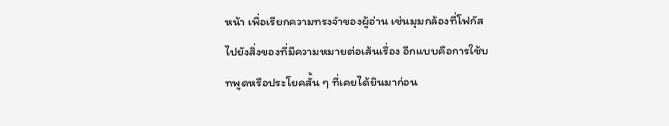หน้า เพื่อเรียกความทรงจำของผู้อ่าน เช่นมุมกล้องที่โฟกัสไปยังสิ่งของที่มีความหมายต่อเส้นเรื่อง อีกแบบคือการใช้บทพูดหรือประโยคสั้น ๆ ที่เคยได้ยินมาก่อน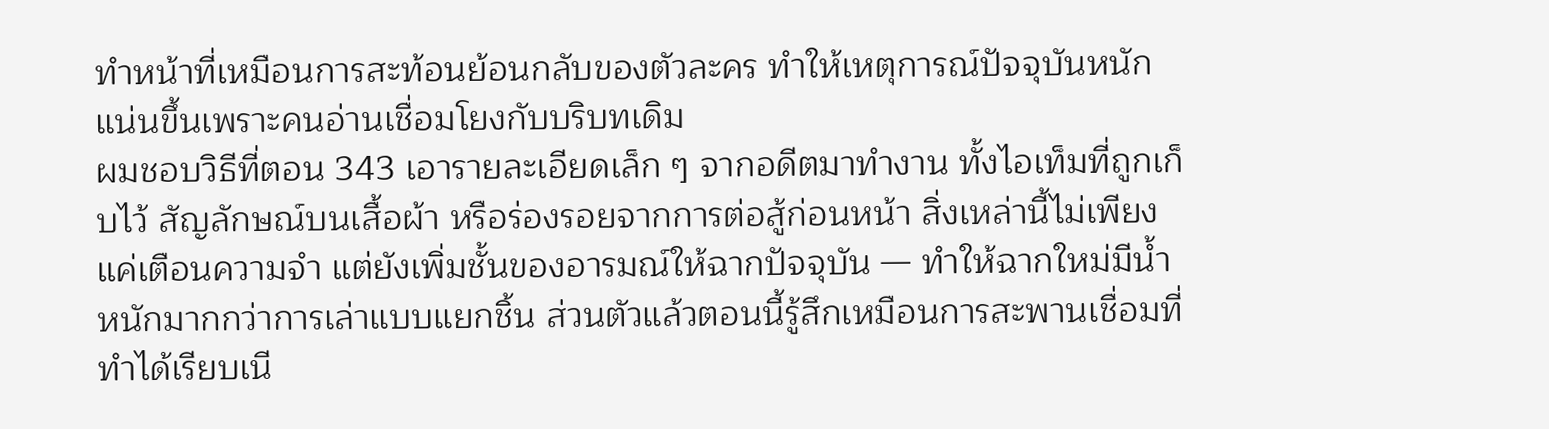ทำหน้าที่เหมือนการสะท้อนย้อนกลับของตัวละคร ทำให้เหตุการณ์ปัจจุบันหนักแน่นขึ้นเพราะคนอ่านเชื่อมโยงกับบริบทเดิม
ผมชอบวิธีที่ตอน 343 เอารายละเอียดเล็ก ๆ จากอดีตมาทำงาน ทั้งไอเท็มที่ถูกเก็บไว้ สัญลักษณ์บนเสื้อผ้า หรือร่องรอยจากการต่อสู้ก่อนหน้า สิ่งเหล่านี้ไม่เพียงแค่เตือนความจำ แต่ยังเพิ่มชั้นของอารมณ์ให้ฉากปัจจุบัน — ทำให้ฉากใหม่มีน้ำหนักมากกว่าการเล่าแบบแยกชิ้น ส่วนตัวแล้วตอนนี้รู้สึกเหมือนการสะพานเชื่อมที่ทำได้เรียบเนี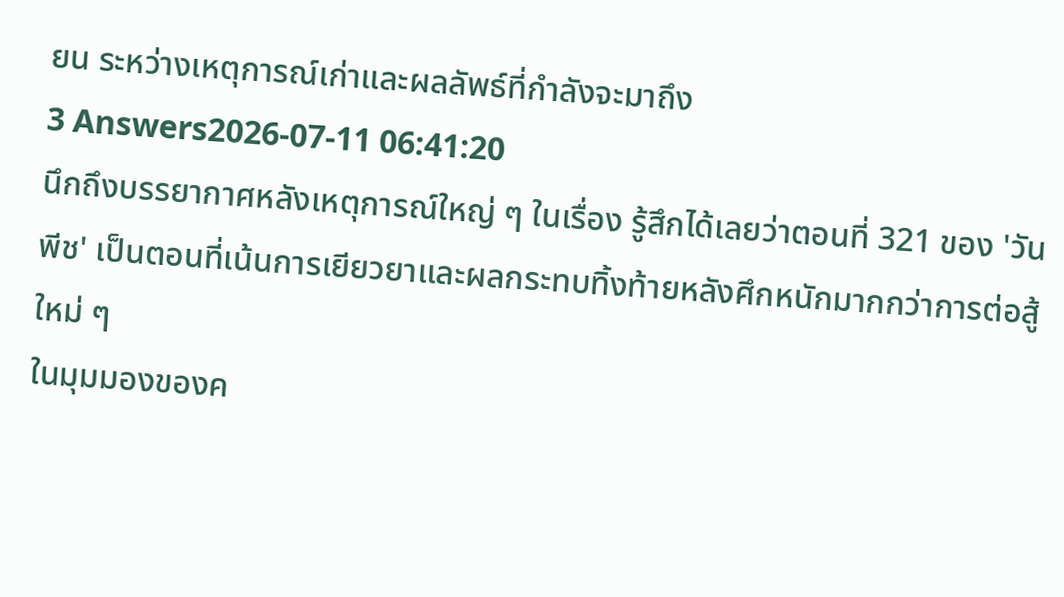ยน ระหว่างเหตุการณ์เก่าและผลลัพธ์ที่กำลังจะมาถึง
3 Answers2026-07-11 06:41:20
นึกถึงบรรยากาศหลังเหตุการณ์ใหญ่ ๆ ในเรื่อง รู้สึกได้เลยว่าตอนที่ 321 ของ 'วันพีช' เป็นตอนที่เน้นการเยียวยาและผลกระทบทิ้งท้ายหลังศึกหนักมากกว่าการต่อสู้ใหม่ ๆ
ในมุมมองของค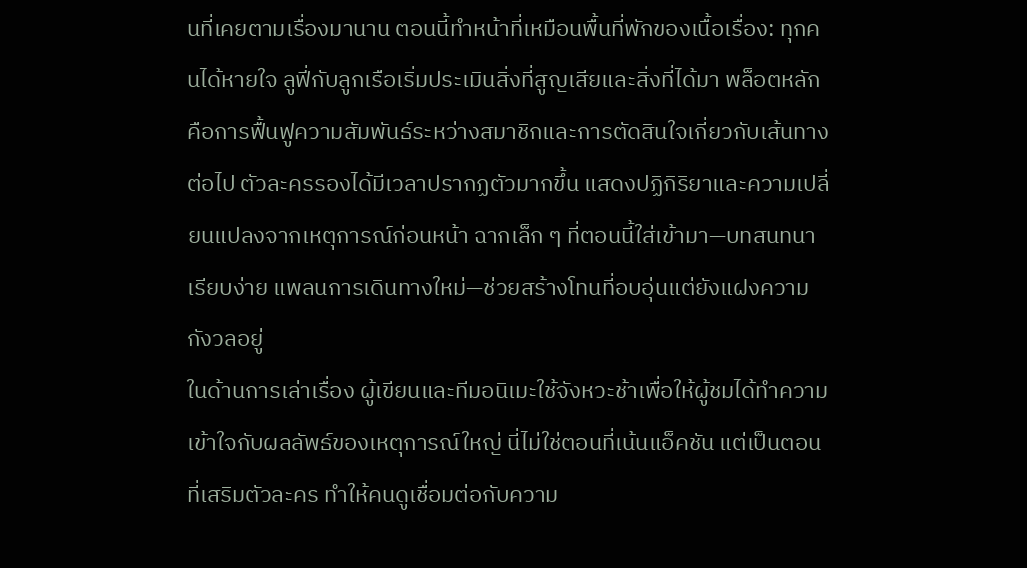นที่เคยตามเรื่องมานาน ตอนนี้ทำหน้าที่เหมือนพื้นที่พักของเนื้อเรื่อง: ทุกคนได้หายใจ ลูฟี่กับลูกเรือเริ่มประเมินสิ่งที่สูญเสียและสิ่งที่ได้มา พล็อตหลักคือการฟื้นฟูความสัมพันธ์ระหว่างสมาชิกและการตัดสินใจเกี่ยวกับเส้นทางต่อไป ตัวละครรองได้มีเวลาปรากฏตัวมากขึ้น แสดงปฏิกิริยาและความเปลี่ยนแปลงจากเหตุการณ์ก่อนหน้า ฉากเล็ก ๆ ที่ตอนนี้ใส่เข้ามา—บทสนทนาเรียบง่าย แพลนการเดินทางใหม่—ช่วยสร้างโทนที่อบอุ่นแต่ยังแฝงความกังวลอยู่
ในด้านการเล่าเรื่อง ผู้เขียนและทีมอนิเมะใช้จังหวะช้าเพื่อให้ผู้ชมได้ทำความเข้าใจกับผลลัพธ์ของเหตุการณ์ใหญ่ นี่ไม่ใช่ตอนที่เน้นแอ็คชัน แต่เป็นตอนที่เสริมตัวละคร ทำให้คนดูเชื่อมต่อกับความ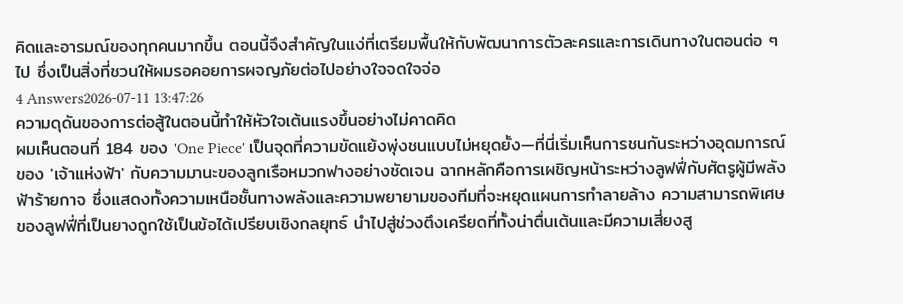คิดและอารมณ์ของทุกคนมากขึ้น ตอนนี้จึงสำคัญในแง่ที่เตรียมพื้นให้กับพัฒนาการตัวละครและการเดินทางในตอนต่อ ๆ ไป ซึ่งเป็นสิ่งที่ชวนให้ผมรอคอยการผจญภัยต่อไปอย่างใจจดใจจ่อ
4 Answers2026-07-11 13:47:26
ความดุดันของการต่อสู้ในตอนนี้ทำให้หัวใจเต้นแรงขึ้นอย่างไม่คาดคิด
ผมเห็นตอนที่ 184 ของ 'One Piece' เป็นจุดที่ความขัดแย้งพุ่งชนแบบไม่หยุดยั้ง—ที่นี่เริ่มเห็นการชนกันระหว่างอุดมการณ์ของ 'เจ้าแห่งฟ้า' กับความมานะของลูกเรือหมวกฟางอย่างชัดเจน ฉากหลักคือการเผชิญหน้าระหว่างลูฟฟี่กับศัตรูผู้มีพลังฟ้าร้ายกาจ ซึ่งแสดงทั้งความเหนือชั้นทางพลังและความพยายามของทีมที่จะหยุดแผนการทำลายล้าง ความสามารถพิเศษของลูฟฟี่ที่เป็นยางถูกใช้เป็นข้อได้เปรียบเชิงกลยุทธ์ นำไปสู่ช่วงตึงเครียดที่ทั้งน่าตื่นเต้นและมีความเสี่ยงสู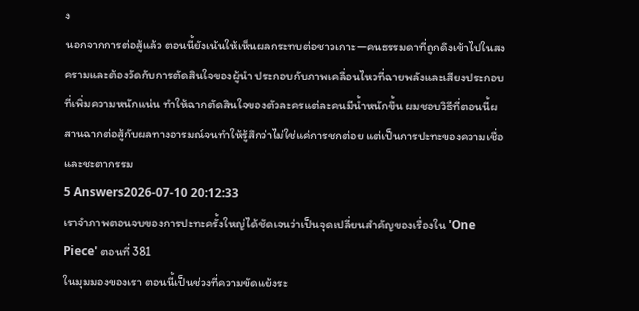ง
นอกจากการต่อสู้แล้ว ตอนนี้ยังเน้นให้เห็นผลกระทบต่อชาวเกาะ—คนธรรมดาที่ถูกดึงเข้าไปในสงครามและต้องวัดกับการตัดสินใจของผู้นำ ประกอบกับภาพเคลื่อนไหวที่ฉายพลังและเสียงประกอบที่เพิ่มความหนักแน่น ทำให้ฉากตัดสินใจของตัวละครแต่ละคนมีน้ำหนักขึ้น ผมชอบวิธีที่ตอนนี้ผสานฉากต่อสู้กับผลทางอารมณ์จนทำให้รู้สึกว่าไม่ใช่แค่การชกต่อย แต่เป็นการปะทะของความเชื่อและชะตากรรม
5 Answers2026-07-10 20:12:33
เราจำภาพตอนจบของการปะทะครั้งใหญ่ได้ชัดเจนว่าเป็นจุดเปลี่ยนสำคัญของเรื่องใน 'One Piece' ตอนที่ 381
ในมุมมองของเรา ตอนนี้เป็นช่วงที่ความขัดแย้งระ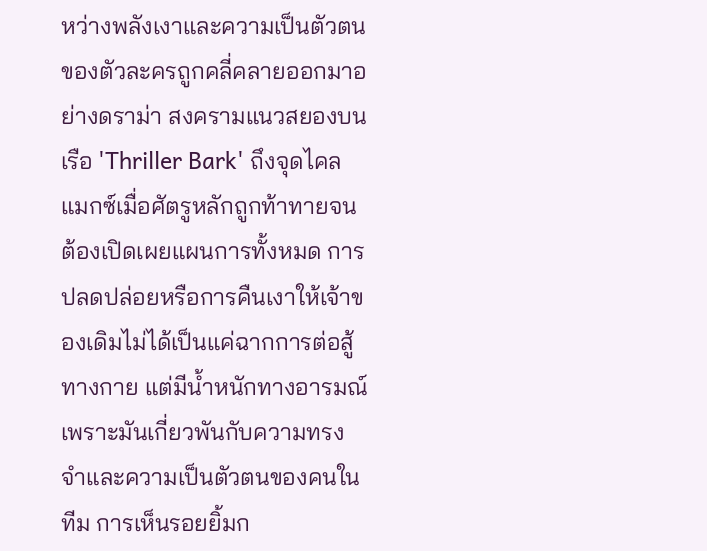หว่างพลังเงาและความเป็นตัวตนของตัวละครถูกคลี่คลายออกมาอย่างดราม่า สงครามแนวสยองบนเรือ 'Thriller Bark' ถึงจุดไคลแมกซ์เมื่อศัตรูหลักถูกท้าทายจนต้องเปิดเผยแผนการทั้งหมด การปลดปล่อยหรือการคืนเงาให้เจ้าของเดิมไม่ได้เป็นแค่ฉากการต่อสู้ทางกาย แต่มีน้ำหนักทางอารมณ์ เพราะมันเกี่ยวพันกับความทรงจำและความเป็นตัวตนของคนในทีม การเห็นรอยยิ้มก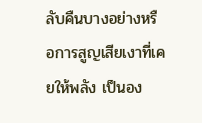ลับคืนบางอย่างหรือการสูญเสียเงาที่เคยให้พลัง เป็นอง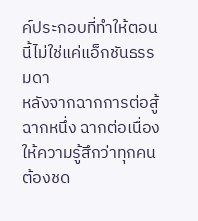ค์ประกอบที่ทำให้ตอนนี้ไม่ใช่แค่แอ็กชันธรรมดา
หลังจากฉากการต่อสู้ฉากหนึ่ง ฉากต่อเนื่องให้ความรู้สึกว่าทุกคนต้องชด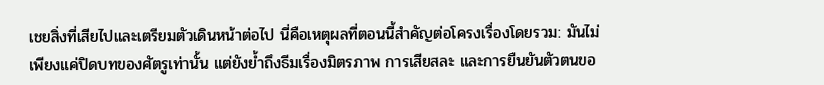เชยสิ่งที่เสียไปและเตรียมตัวเดินหน้าต่อไป นี่คือเหตุผลที่ตอนนี้สำคัญต่อโครงเรื่องโดยรวม: มันไม่เพียงแค่ปิดบทของศัตรูเท่านั้น แต่ยังย้ำถึงธีมเรื่องมิตรภาพ การเสียสละ และการยืนยันตัวตนขอ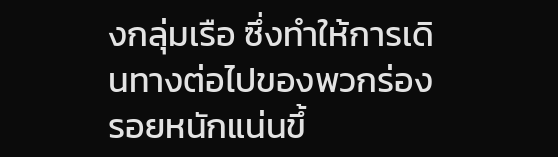งกลุ่มเรือ ซึ่งทำให้การเดินทางต่อไปของพวกร่องรอยหนักแน่นขึ้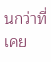นกว่าที่เคย